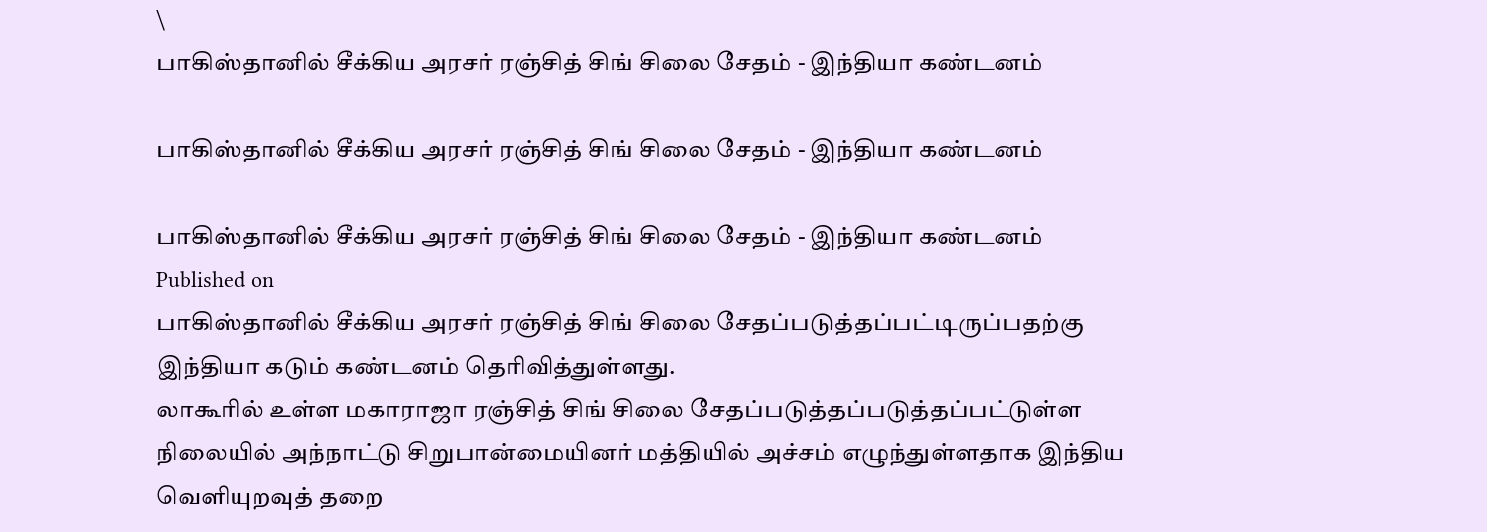\
பாகிஸ்தானில் சீக்கிய அரசர் ரஞ்சித் சிங் சிலை சேதம் - இந்தியா கண்டனம்

பாகிஸ்தானில் சீக்கிய அரசர் ரஞ்சித் சிங் சிலை சேதம் - இந்தியா கண்டனம்

பாகிஸ்தானில் சீக்கிய அரசர் ரஞ்சித் சிங் சிலை சேதம் - இந்தியா கண்டனம்
Published on
பாகிஸ்தானில் சீக்கிய அரசர் ரஞ்சித் சிங் சிலை சேதப்படுத்தப்பட்டிருப்பதற்கு இந்தியா கடும் கண்டனம் தெரிவித்துள்ளது.
லாகூரில் உள்ள மகாராஜா ரஞ்சித் சிங் சிலை சேதப்படுத்தப்படுத்தப்பட்டுள்ள நிலையில் அந்நாட்டு சிறுபான்மையினர் மத்தியில் அச்சம் எழுந்துள்ளதாக இந்திய வெளியுறவுத் தறை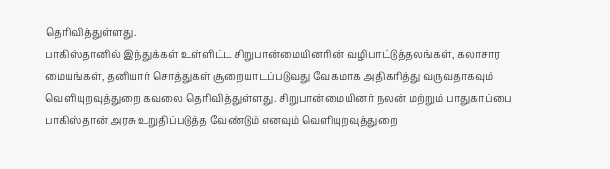தெரிவித்துள்ளது.
பாகிஸ்தானில் இந்துக்கள் உள்ளிட்ட சிறுபான்மையினரின் வழிபாட்டுத்தலங்கள், கலாசார மையங்கள், தனியார் சொத்துகள் சூறையாடப்படுவது வேகமாக அதிகரித்து வருவதாகவும் வெளியுறவுத்துறை கவலை தெரிவித்துள்ளது. சிறுபான்மையினர் நலன் மற்றும் பாதுகாப்பை பாகிஸ்தான் அரசு உறுதிப்படுத்த வேண்டும் எனவும் வெளியுறவுத்துறை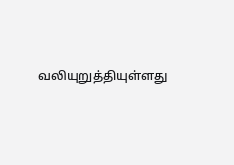வலியுறுத்தியுள்ளது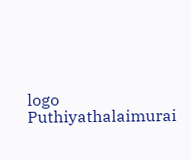logo
Puthiyathalaimurai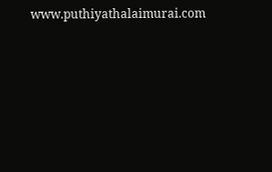www.puthiyathalaimurai.com